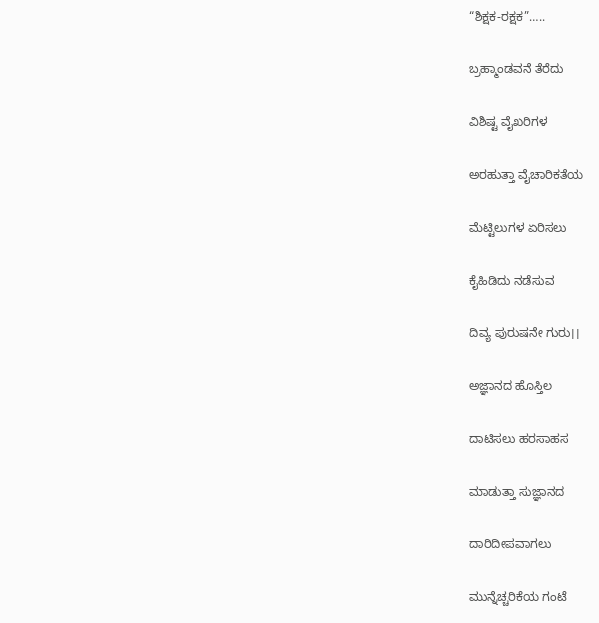“ಶಿಕ್ಷಕ-ರಕ್ಷಕ”…..

ಬ್ರಹ್ಮಾಂಡವನೆ ತೆರೆದು

ವಿಶಿಷ್ಟ ವೈಖರಿಗಳ

ಅರಹುತ್ತಾ ವೈಚಾರಿಕತೆಯ

ಮೆಟ್ಟಿಲುಗಳ ಏರಿಸಲು

ಕೈಹಿಡಿದು ನಡೆಸುವ

ದಿವ್ಯ ಪುರುಷನೇ ಗುರು।।

ಅಜ್ಞಾನದ ಹೊಸ್ತಿಲ

ದಾಟಿಸಲು ಹರಸಾಹಸ

ಮಾಡುತ್ತಾ ಸುಜ್ಞಾನದ

ದಾರಿದೀಪವಾಗಲು

ಮುನ್ನೆಚ್ಚರಿಕೆಯ ಗಂಟೆ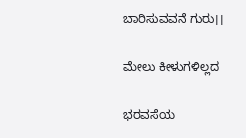ಬಾರಿಸುವವನೆ ಗುರು।।

ಮೇಲು ಕೀಳುಗಳಿಲ್ಲದ

ಭರವಸೆಯ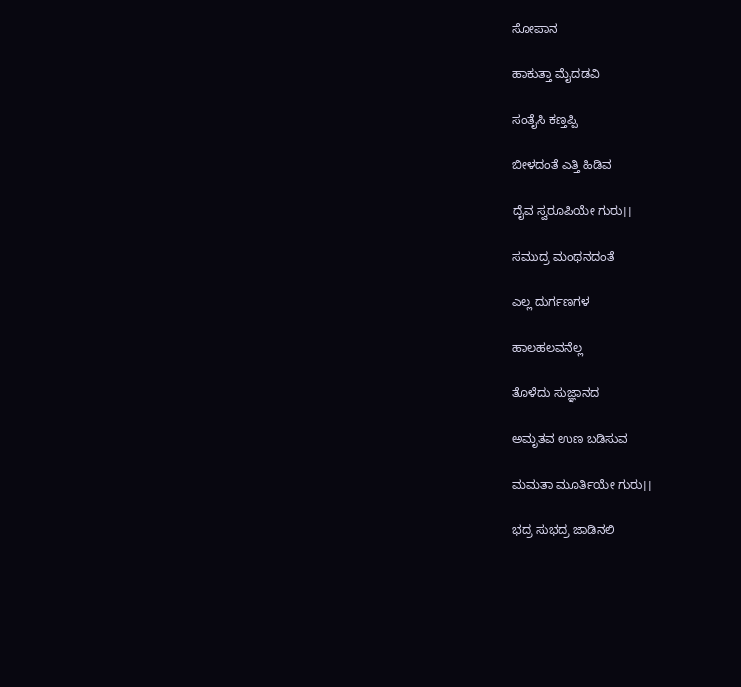ಸೋಪಾನ

ಹಾಕುತ್ತಾ ಮೈದಡವಿ

ಸಂತೈಸಿ ಕಣ್ತಪ್ಪಿ

ಬೀಳದಂತೆ ಎತ್ತಿ ಹಿಡಿವ

ದೈವ ಸ್ವರೂಪಿಯೇ ಗುರು।।

ಸಮುದ್ರ ಮಂಥನದಂತೆ

ಎಲ್ಲ ದುರ್ಗಣಗಳ

ಹಾಲಹಲವನೆಲ್ಲ

ತೊಳೆದು ಸುಜ್ಞಾನದ

ಅಮೃತವ ಉಣ ಬಡಿಸುವ

ಮಮತಾ ಮೂರ್ತಿಯೇ ಗುರು।।

ಭದ್ರ ಸುಭದ್ರ ಜಾಡಿನಲಿ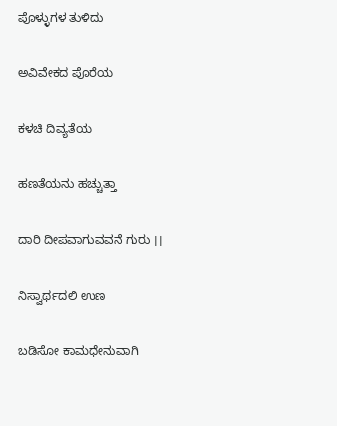ಪೊಳ್ಳುಗಳ ತುಳಿದು

ಅವಿವೇಕದ ಪೊರೆಯ

ಕಳಚಿ ದಿವ್ಯತೆಯ

ಹಣತೆಯನು ಹಚ್ಚುತ್ತಾ

ದಾರಿ ದೀಪವಾಗುವವನೆ ಗುರು ।।

ನಿಸ್ವಾರ್ಥದಲಿ ಉಣ

ಬಡಿಸೋ ಕಾಮಧೇನುವಾಗಿ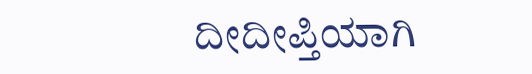ದೀದೀಪ್ತಿಯಾಗಿ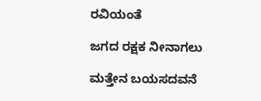ರವಿಯಂತೆ

ಜಗದ ರಕ್ಷಕ ನೀನಾಗಲು

ಮತ್ತೇನ ಬಯಸದವನೆ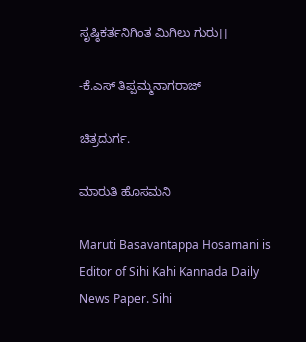ಸೃಷ್ಠಿಕರ್ತನಿಗಿಂತ ಮಿಗಿಲು ಗುರು।।

-ಕೆ.ಎಸ್ ತಿಪ್ಪಮ್ಮನಾಗರಾಜ್

ಚಿತ್ರದುರ್ಗ.

ಮಾರುತಿ ಹೊಸಮನಿ

Maruti Basavantappa Hosamani is Editor of Sihi Kahi Kannada Daily News Paper. Sihi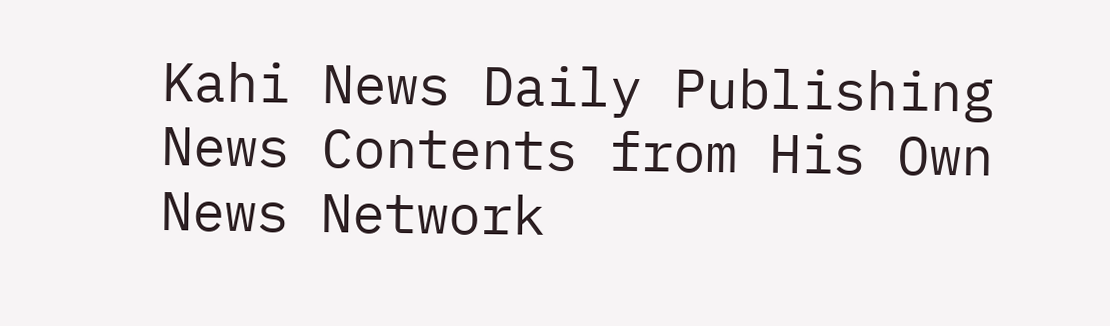Kahi News Daily Publishing News Contents from His Own News Network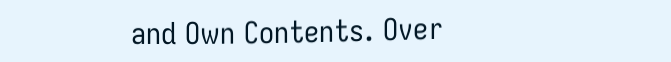and Own Contents. Over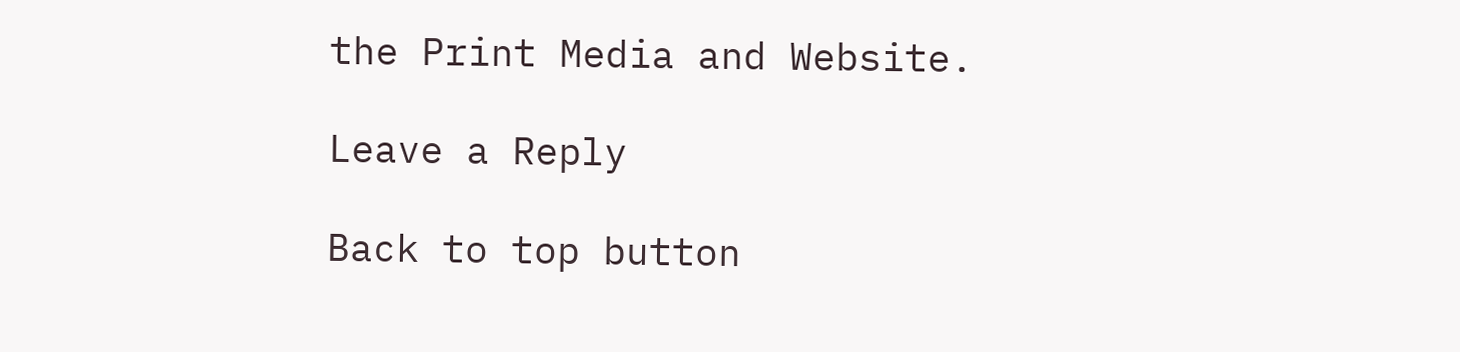the Print Media and Website.

Leave a Reply

Back to top button